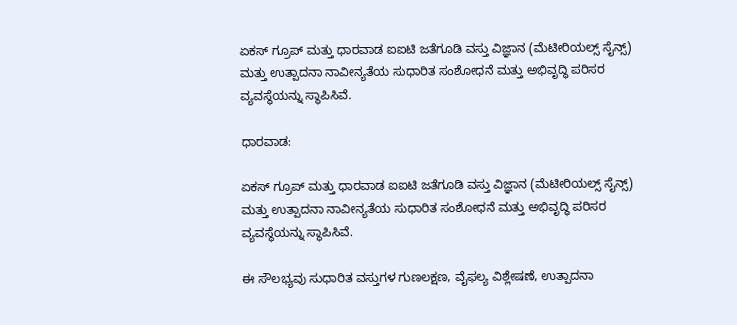ಏಕಸ್ ಗ್ರೂಪ್ ಮತ್ತು ಧಾರವಾಡ ಐಐಟಿ ಜತೆಗೂಡಿ ವಸ್ತು ವಿಜ್ಞಾನ (ಮೆಟೀರಿಯಲ್ಸ್ ಸೈನ್ಸ್) ಮತ್ತು ಉತ್ಪಾದನಾ ನಾವೀನ್ಯತೆಯ ಸುಧಾರಿತ ಸಂಶೋಧನೆ ಮತ್ತು ಅಭಿವೃದ್ಧಿ ಪರಿಸರ ವ್ಯವಸ್ಥೆಯನ್ನು ಸ್ಥಾಪಿಸಿವೆ.

ಧಾರವಾಡ:

ಏಕಸ್ ಗ್ರೂಪ್ ಮತ್ತು ಧಾರವಾಡ ಐಐಟಿ ಜತೆಗೂಡಿ ವಸ್ತು ವಿಜ್ಞಾನ (ಮೆಟೀರಿಯಲ್ಸ್ ಸೈನ್ಸ್) ಮತ್ತು ಉತ್ಪಾದನಾ ನಾವೀನ್ಯತೆಯ ಸುಧಾರಿತ ಸಂಶೋಧನೆ ಮತ್ತು ಅಭಿವೃದ್ಧಿ ಪರಿಸರ ವ್ಯವಸ್ಥೆಯನ್ನು ಸ್ಥಾಪಿಸಿವೆ.

ಈ ಸೌಲಭ್ಯವು ಸುಧಾರಿತ ವಸ್ತುಗಳ ಗುಣಲಕ್ಷಣ, ವೈಫಲ್ಯ ವಿಶ್ಲೇಷಣೆ, ಉತ್ಪಾದನಾ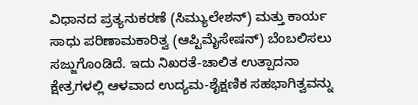ವಿಧಾನದ ಪ್ರತ್ಯನುಕರಣೆ (ಸಿಮ್ಯುಲೇಶನ್) ಮತ್ತು ಕಾರ್ಯ ಸಾಧು ಪರಿಣಾಮಕಾರಿತ್ವ (ಆಪ್ಟಿಮೈಸೇಷನ್) ಬೆಂಬಲಿಸಲು ಸಜ್ಜುಗೊಂಡಿದೆ. ಇದು ನಿಖರತೆ-ಚಾಲಿತ ಉತ್ಪಾದನಾ ಕ್ಷೇತ್ರಗಳಲ್ಲಿ ಆಳವಾದ ಉದ್ಯಮ-ಶೈಕ್ಷಣಿಕ ಸಹಭಾಗಿತ್ವವನ್ನು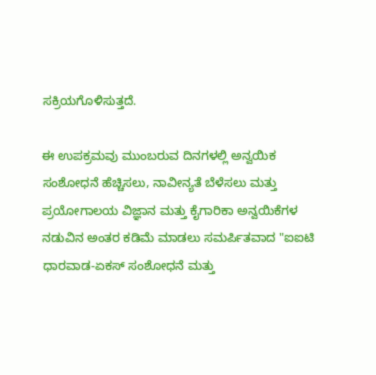ಸಕ್ರಿಯಗೊಳಿಸುತ್ತದೆ.

ಈ ಉಪಕ್ರಮವು ಮುಂಬರುವ ದಿನಗಳಲ್ಲಿ ಅನ್ವಯಿಕ ಸಂಶೋಧನೆ ಹೆಚ್ಚಿಸಲು, ನಾವೀನ್ಯತೆ ಬೆಳೆಸಲು ಮತ್ತು ಪ್ರಯೋಗಾಲಯ ವಿಜ್ಞಾನ ಮತ್ತು ಕೈಗಾರಿಕಾ ಅನ್ವಯಿಕೆಗಳ ನಡುವಿನ ಅಂತರ ಕಡಿಮೆ ಮಾಡಲು ಸಮರ್ಪಿತವಾದ "ಐಐಟಿ ಧಾರವಾಡ-ಏಕಸ್ ಸಂಶೋಧನೆ ಮತ್ತು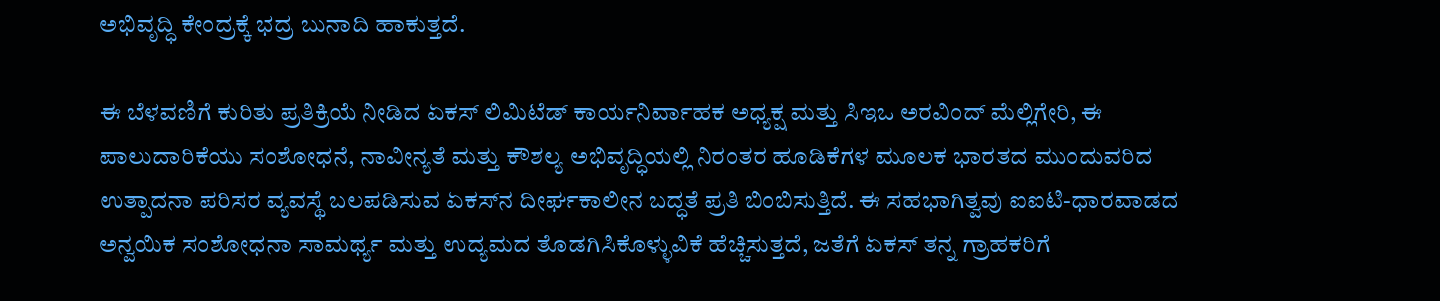ಅಭಿವೃದ್ಧಿ ಕೇಂದ್ರಕ್ಕೆ ಭದ್ರ ಬುನಾದಿ ಹಾಕುತ್ತದೆ.

ಈ ಬೆಳವಣಿಗೆ ಕುರಿತು ಪ್ರತಿಕ್ರಿಯೆ ನೀಡಿದ ಏಕಸ್ ಲಿಮಿಟೆಡ್‌ ಕಾರ್ಯನಿರ್ವಾಹಕ ಅಧ್ಯಕ್ಷ ಮತ್ತು ಸಿಇಒ ಅರವಿಂದ್ ಮೆಲ್ಲಿಗೇರಿ, ಈ ಪಾಲುದಾರಿಕೆಯು ಸಂಶೋಧನೆ, ನಾವೀನ್ಯತೆ ಮತ್ತು ಕೌಶಲ್ಯ ಅಭಿವೃದ್ಧಿಯಲ್ಲಿ ನಿರಂತರ ಹೂಡಿಕೆಗಳ ಮೂಲಕ ಭಾರತದ ಮುಂದುವರಿದ ಉತ್ಪಾದನಾ ಪರಿಸರ ವ್ಯವಸ್ಥೆ ಬಲಪಡಿಸುವ ಏಕಸ್‌ನ ದೀರ್ಘಕಾಲೀನ ಬದ್ಧತೆ ಪ್ರತಿ ಬಿಂಬಿಸುತ್ತಿದೆ. ಈ ಸಹಭಾಗಿತ್ವವು ಐಐಟಿ-ಧಾರವಾಡದ ಅನ್ವಯಿಕ ಸಂಶೋಧನಾ ಸಾಮರ್ಥ್ಯ ಮತ್ತು ಉದ್ಯಮದ ತೊಡಗಿಸಿಕೊಳ್ಳುವಿಕೆ ಹೆಚ್ಚಿಸುತ್ತದೆ, ಜತೆಗೆ ಏಕಸ್ ತನ್ನ ಗ್ರಾಹಕರಿಗೆ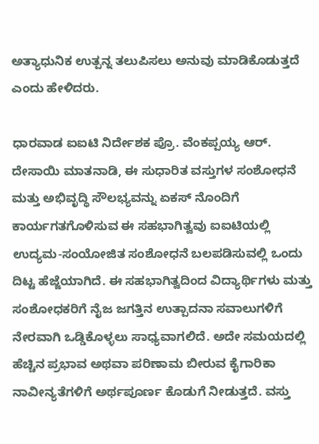ಅತ್ಯಾಧುನಿಕ ಉತ್ಪನ್ನ ತಲುಪಿಸಲು ಅನುವು ಮಾಡಿಕೊಡುತ್ತದೆ ಎಂದು ಹೇಳಿದರು.

ಧಾರವಾಡ ಐಐಟಿ ನಿರ್ದೇಶಕ ಪ್ರೊ. ವೆಂಕಪ್ಪಯ್ಯ ಆರ್. ದೇಸಾಯಿ ಮಾತನಾಡಿ, ಈ ಸುಧಾರಿತ ವಸ್ತುಗಳ ಸಂಶೋಧನೆ ಮತ್ತು ಅಭಿವೃದ್ಧಿ ಸೌಲಭ್ಯವನ್ನು ಏಕಸ್ ನೊಂದಿಗೆ ಕಾರ್ಯಗತಗೊಳಿಸುವ ಈ ಸಹಭಾಗಿತ್ವವು ಐಐಟಿಯಲ್ಲಿ ಉದ್ಯಮ-ಸಂಯೋಜಿತ ಸಂಶೋಧನೆ ಬಲಪಡಿಸುವಲ್ಲಿ ಒಂದು ದಿಟ್ಟ ಹೆಜ್ಜೆಯಾಗಿದೆ. ಈ ಸಹಭಾಗಿತ್ವದಿಂದ ವಿದ್ಯಾರ್ಥಿಗಳು ಮತ್ತು ಸಂಶೋಧಕರಿಗೆ ನೈಜ ಜಗತ್ತಿನ ಉತ್ಪಾದನಾ ಸವಾಲುಗಳಿಗೆ ನೇರವಾಗಿ ಒಡ್ಡಿಕೊಳ್ಳಲು ಸಾಧ್ಯವಾಗಲಿದೆ. ಅದೇ ಸಮಯದಲ್ಲಿ ಹೆಚ್ಚಿನ ಪ್ರಭಾವ ಅಥವಾ ಪರಿಣಾಮ ಬೀರುವ ಕೈಗಾರಿಕಾ ನಾವೀನ್ಯತೆಗಳಿಗೆ ಅರ್ಥಪೂರ್ಣ ಕೊಡುಗೆ ನೀಡುತ್ತದೆ. ವಸ್ತು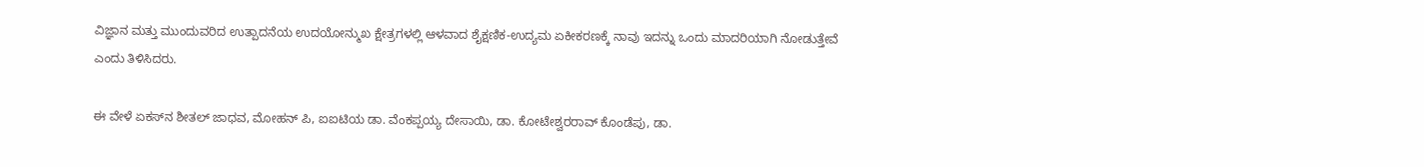ವಿಜ್ಞಾನ ಮತ್ತು ಮುಂದುವರಿದ ಉತ್ಪಾದನೆಯ ಉದಯೋನ್ಮುಖ ಕ್ಷೇತ್ರಗಳಲ್ಲಿ ಆಳವಾದ ಶೈಕ್ಷಣಿಕ-ಉದ್ಯಮ ಏಕೀಕರಣಕ್ಕೆ ನಾವು ಇದನ್ನು ಒಂದು ಮಾದರಿಯಾಗಿ ನೋಡುತ್ತೇವೆ ಎಂದು ತಿಳಿಸಿದರು.

ಈ ವೇಳೆ ಏಕಸ್‌ನ ಶೀತಲ್‌ ಜಾಧವ, ಮೋಹನ್ ಪಿ, ಐಐಟಿಯ ಡಾ. ವೆಂಕಪ್ಪಯ್ಯ ದೇಸಾಯಿ, ಡಾ. ಕೋಟೇಶ್ವರರಾವ್ ಕೊಂಡೆಪು, ಡಾ.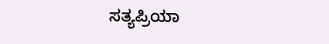ಸತ್ಯಪ್ರಿಯಾ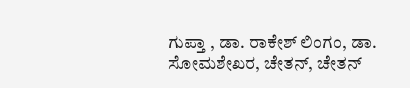ಗುಪ್ತಾ , ಡಾ. ರಾಕೇಶ್ ಲಿಂಗಂ, ಡಾ. ಸೋಮಶೇಖರ, ಚೇತನ್, ಚೇತನ್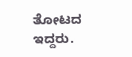ತೋಟದ ಇದ್ದರು.